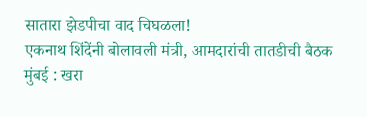सातारा झेडपीचा वाद चिघळला!
एकनाथ शिंदेंनी बोलावली मंत्री, आमदारांची तातडीची बैठक
मुंबई : खरा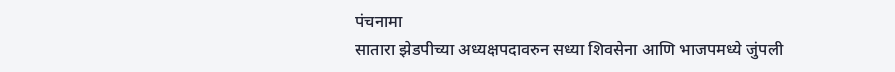पंचनामा
सातारा झेडपीच्या अध्यक्षपदावरुन सध्या शिवसेना आणि भाजपमध्ये जुंपली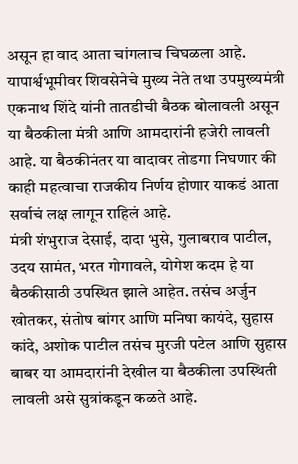असून हा वाद आता चांगलाच चिघळला आहे. यापार्श्वभूमीवर शिवसेनेचे मुख्य नेते तथा उपमुख्यमंत्री एकनाथ शिंदे यांनी तातडीची बैठक बोलावली असून या बैठकीला मंत्री आणि आमदारांनी हजेरी लावली आहे. या बैठकीनंतर या वादावर तोडगा निघणार की काही महत्वाचा राजकीय निर्णय होणार याकडं आता सर्वाचं लक्ष लागून राहिलं आहे.
मंत्री शंभुराज देसाई, दादा भुसे, गुलाबराव पाटील, उदय सामंत, भरत गोगावले, योगेश कदम हे या बैठकीसाठी उपस्थित झाले आहेत. तसंच अर्जुन खोतकर, संतोष बांगर आणि मनिषा कायंदे, सुहास कांदे, अशोक पाटील तसंच मुरजी पटेल आणि सुहास बाबर या आमदारांनी देखील या बैठकीला उपस्थिती लावली असे सुत्रांकडून कळते आहे.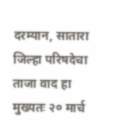दरम्यान, सातारा जिल्हा परिषदेचा ताजा वाद हा मुख्यतः २० मार्च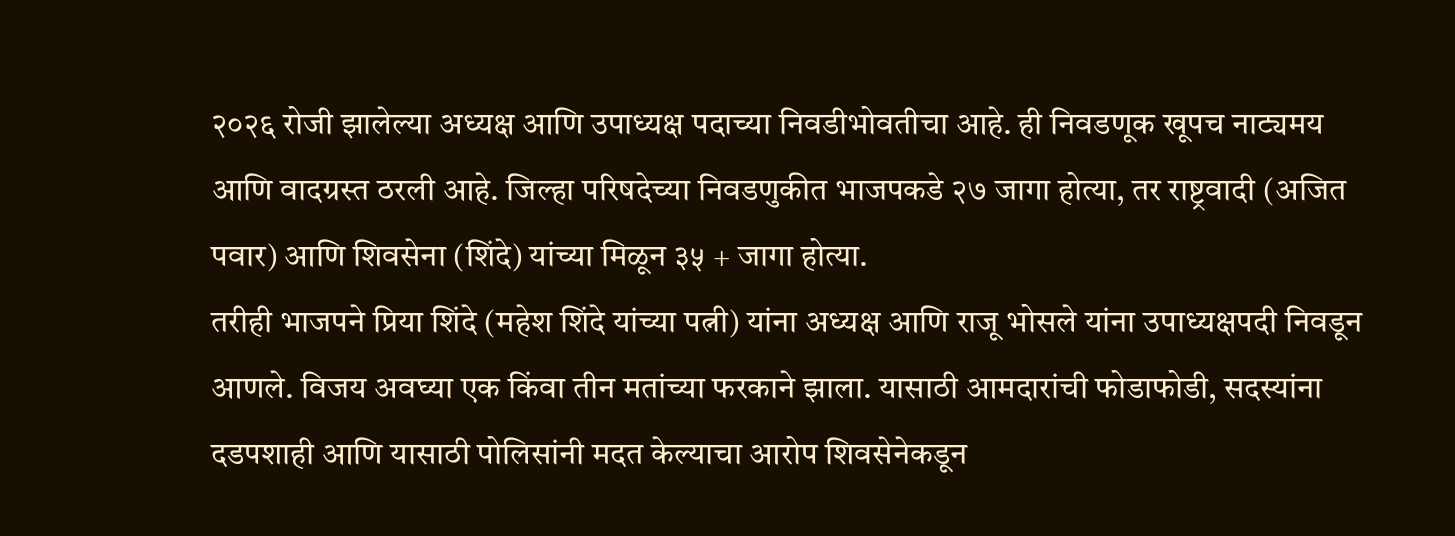२०२६ रोजी झालेल्या अध्यक्ष आणि उपाध्यक्ष पदाच्या निवडीभोवतीचा आहे. ही निवडणूक खूपच नाट्यमय आणि वादग्रस्त ठरली आहे. जिल्हा परिषदेच्या निवडणुकीत भाजपकडे २७ जागा होत्या, तर राष्ट्रवादी (अजित पवार) आणि शिवसेना (शिंदे) यांच्या मिळून ३५ + जागा होत्या.
तरीही भाजपने प्रिया शिंदे (महेश शिंदे यांच्या पत्नी) यांना अध्यक्ष आणि राजू भोसले यांना उपाध्यक्षपदी निवडून आणले. विजय अवघ्या एक किंवा तीन मतांच्या फरकाने झाला. यासाठी आमदारांची फोडाफोडी, सदस्यांना दडपशाही आणि यासाठी पोलिसांनी मदत केल्याचा आरोप शिवसेनेकडून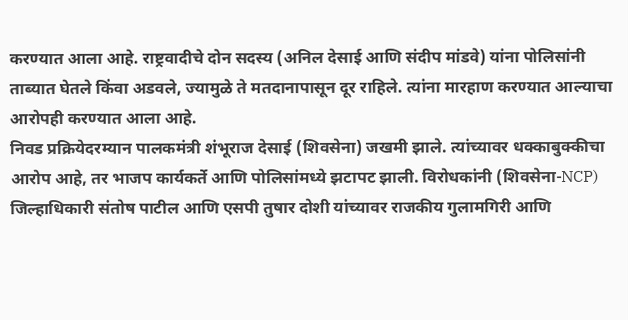करण्यात आला आहे. राष्ट्रवादीचे दोन सदस्य (अनिल देसाई आणि संदीप मांडवे) यांना पोलिसांनी ताब्यात घेतले किंवा अडवले, ज्यामुळे ते मतदानापासून दूर राहिले. त्यांना मारहाण करण्यात आल्याचा आरोपही करण्यात आला आहे.
निवड प्रक्रियेदरम्यान पालकमंत्री शंभूराज देसाई (शिवसेना) जखमी झाले. त्यांच्यावर धक्काबुक्कीचा आरोप आहे, तर भाजप कार्यकर्ते आणि पोलिसांमध्ये झटापट झाली. विरोधकांनी (शिवसेना-NCP) जिल्हाधिकारी संतोष पाटील आणि एसपी तुषार दोशी यांच्यावर राजकीय गुलामगिरी आणि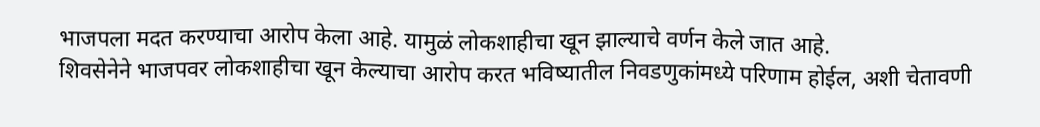भाजपला मदत करण्याचा आरोप केला आहे. यामुळं लोकशाहीचा खून झाल्याचे वर्णन केले जात आहे.
शिवसेनेने भाजपवर लोकशाहीचा खून केल्याचा आरोप करत भविष्यातील निवडणुकांमध्ये परिणाम होईल, अशी चेतावणी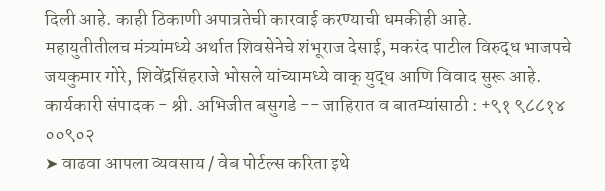दिली आहे. काही ठिकाणी अपात्रतेची कारवाई करण्याची धमकीही आहे.
महायुतीतीलच मंत्र्यांमध्ये अर्थात शिवसेनेचे शंभूराज देसाई, मकरंद पाटील विरुद्ध भाजपचे जयकुमार गोरे, शिवेंद्रसिंहराजे भोसले यांच्यामध्ये वाक् युद्ध आणि विवाद सुरू आहे.
कार्यकारी संपादक - श्री. अभिजीत बसुगडे -- जाहिरात व बातम्यांसाठी : +९१ ९८८१४ ००९०२
➤ वाढवा आपला व्यवसाय / वेब पोर्टल्स करिता इथे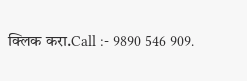क्लिक करा.Call :- 9890 546 909.